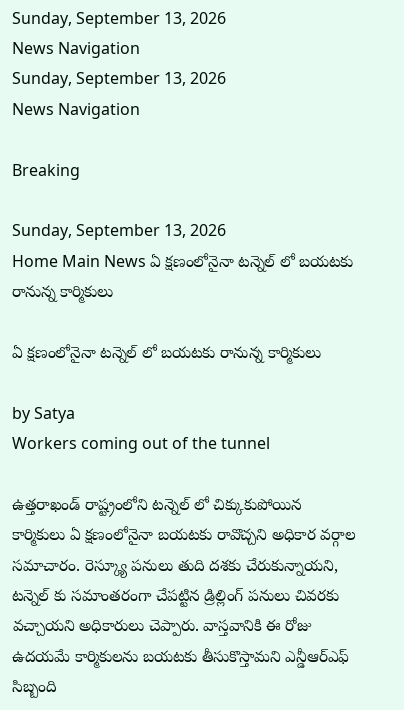Sunday, September 13, 2026
News Navigation
Sunday, September 13, 2026
News Navigation

Breaking

Sunday, September 13, 2026
Home Main News ఏ క్షణంలోనైనా టన్నెల్ లో బయటకు రానున్న కార్మికులు

ఏ క్షణంలోనైనా టన్నెల్ లో బయటకు రానున్న కార్మికులు

by Satya
Workers coming out of the tunnel

ఉత్తరాఖండ్ రాష్ట్రంలోని టన్నెల్ లో చిక్కుకుపోయిన కార్మికులు ఏ క్షణంలోనైనా బయటకు రావొచ్చని అధికార వర్గాల సమాచారం. రెస్క్యూ పనులు తుది దశకు చేరుకున్నాయని, టన్నెల్ కు సమాంతరంగా చేపట్టిన డ్రిల్లింగ్ పనులు చివరకు వచ్చాయని అధికారులు చెప్పారు. వాస్తవానికి ఈ రోజు ఉదయమే కార్మికులను బయటకు తీసుకొస్తామని ఎన్డీఆర్ఎఫ్ సిబ్బంది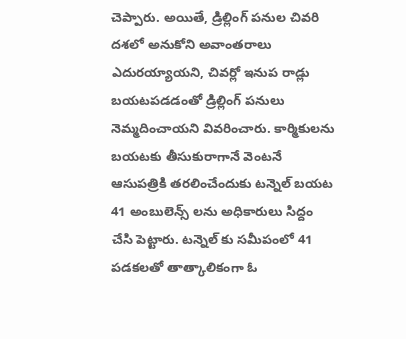చెప్పారు. అయితే, డ్రిల్లింగ్ పనుల చివరి దశలో అనుకోని అవాంతరాలు ఎదురయ్యాయని, చివర్లో ఇనుప రాడ్లు బయటపడడంతో డ్రిల్లింగ్ పనులు నెమ్మదించాయని వివరించారు. కార్మికులను బయటకు తీసుకురాగానే వెంటనే ఆసుపత్రికి తరలించేందుకు టన్నెల్ బయట 41 అంబులెన్స్ లను అధికారులు సిద్దం చేసి పెట్టారు. టన్నెల్ కు సమీపంలో 41 పడకలతో తాత్కాలికంగా ఓ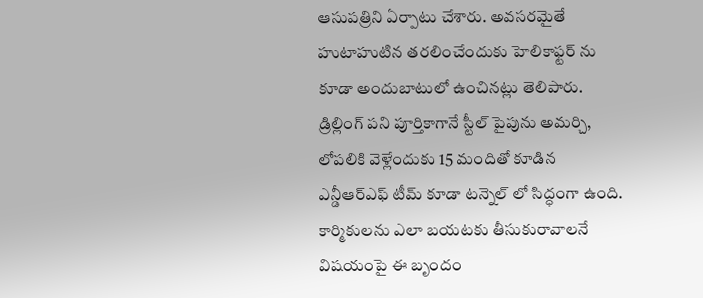ఆసుపత్రిని ఏర్పాటు చేశారు. అవసరమైతే హుటాహుటిన తరలించేందుకు హెలికాఫ్టర్ ను కూడా అందుబాటులో ఉంచినట్లు తెలిపారు. డ్రిల్లింగ్ పని పూర్తికాగానే స్టీల్ పైపును అమర్చి, లోపలికి వెళ్లేందుకు 15 మందితో కూడిన ఎన్డీఆర్ఎఫ్ టీమ్ కూడా టన్నెల్ లో సిద్ధంగా ఉంది. కార్మికులను ఎలా బయటకు తీసుకురావాలనే విషయంపై ఈ బృందం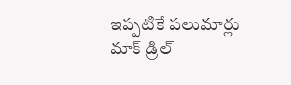ఇప్పటికే పలుమార్లు మాక్ డ్రిల్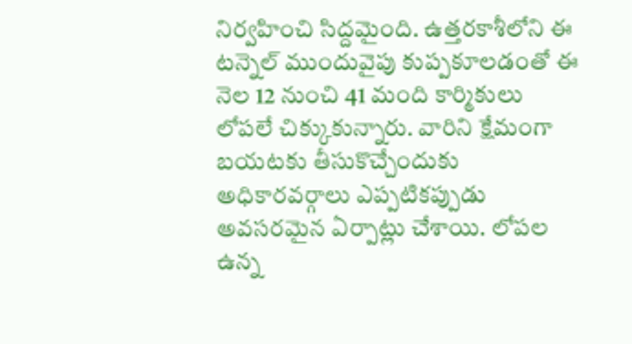నిర్వహించి సిద్దమైంది. ఉత్తరకాశీలోని ఈ టన్నెల్ ముందువైపు కుప్పకూలడంతో ఈ నెల 12 నుంచి 41 మంది కార్మికులు లోపలే చిక్కుకున్నారు. వారిని క్షేమంగా బయటకు తీసుకొచ్చేందుకు అధికారవర్గాలు ఎప్పటికప్పుడు అవసరమైన ఏర్పాట్లు చేశాయి. లోపల ఉన్న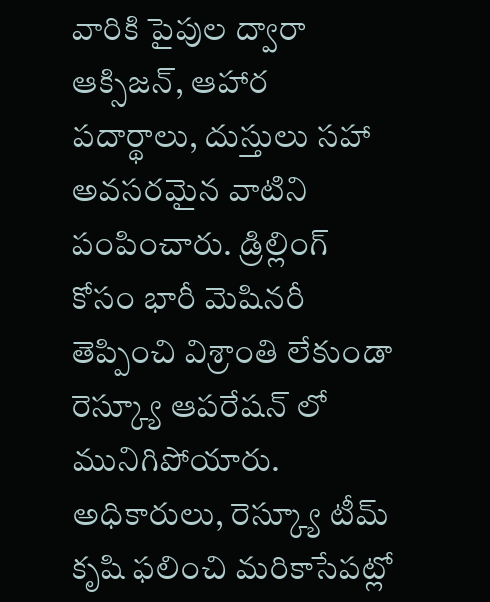వారికి పైపుల ద్వారా ఆక్సిజన్, ఆహార పదార్థాలు, దుస్తులు సహా అవసరమైన వాటిని పంపించారు. డ్రిల్లింగ్ కోసం భారీ మెషినరీ తెప్పించి విశ్రాంతి లేకుండా రెస్క్యూ ఆపరేషన్ లో మునిగిపోయారు. అధికారులు, రెస్క్యూ టీమ్ కృషి ఫలించి మరికాసేపట్లో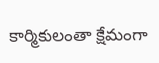కార్మికులంతా క్షేమంగా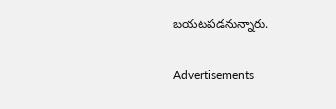బయటపడనున్నారు.

Advertisements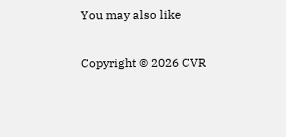You may also like

Copyright © 2026 CVR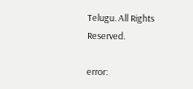Telugu. All Rights Reserved.

error: